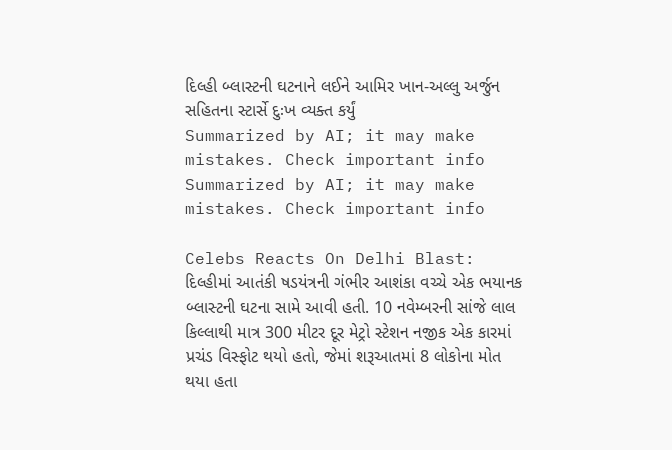દિલ્હી બ્લાસ્ટની ઘટનાને લઈને આમિર ખાન-અલ્લુ અર્જુન સહિતના સ્ટાર્સે દુઃખ વ્યક્ત કર્યું
Summarized by AI; it may make mistakes. Check important info
Summarized by AI; it may make mistakes. Check important info

Celebs Reacts On Delhi Blast: દિલ્હીમાં આતંકી ષડયંત્રની ગંભીર આશંકા વચ્ચે એક ભયાનક બ્લાસ્ટની ઘટના સામે આવી હતી. 10 નવેમ્બરની સાંજે લાલ કિલ્લાથી માત્ર 300 મીટર દૂર મેટ્રો સ્ટેશન નજીક એક કારમાં પ્રચંડ વિસ્ફોટ થયો હતો, જેમાં શરૂઆતમાં 8 લોકોના મોત થયા હતા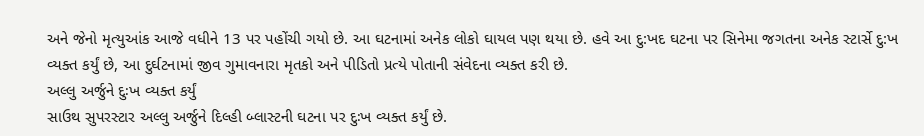અને જેનો મૃત્યુઆંક આજે વધીને 13 પર પહોંચી ગયો છે. આ ઘટનામાં અનેક લોકો ઘાયલ પણ થયા છે. હવે આ દુ:ખદ ઘટના પર સિનેમા જગતના અનેક સ્ટાર્સે દુ:ખ વ્યક્ત કર્યું છે, આ દુર્ઘટનામાં જીવ ગુમાવનારા મૃતકો અને પીડિતો પ્રત્યે પોતાની સંવેદના વ્યક્ત કરી છે.
અલ્લુ અર્જુને દુઃખ વ્યક્ત કર્યું
સાઉથ સુપરસ્ટાર અલ્લુ અર્જુને દિલ્હી બ્લાસ્ટની ઘટના પર દુઃખ વ્યક્ત કર્યું છે.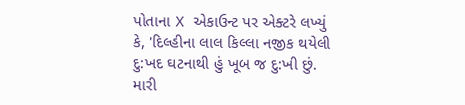પોતાના X એકાઉન્ટ પર એક્ટરે લખ્યું કે, 'દિલ્હીના લાલ કિલ્લા નજીક થયેલી દુ:ખદ ઘટનાથી હું ખૂબ જ દુ:ખી છું. મારી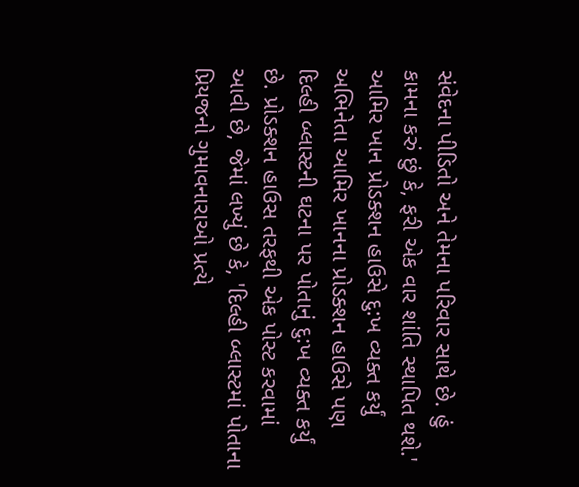સંવેદના પીડિતો અને તેમના પરિવાર સાથે છે. હું કામના કરું છું કે, ફરી એક વાર શાંતિ સ્થાપિત થશે.'
આમિર ખાન પ્રોડક્શન હાઉસે દુ:ખ વ્યક્ત કર્યું
અભિનેતા આમિર ખાનના પ્રોડક્શન હાઉસે પણ દિલ્હી બ્લાસ્ટની ઘટના પર પોતાનું દુ:ખ વ્યક્ત કર્યું છે. પ્રોડક્શન હાઉસ તરફથી એક પોસ્ટ કરવામાં આવી છે, જેમાં લખ્યું છે કે, 'દિલ્હી બ્લાસ્ટમાં પોતાના પ્રિયજનો ગુમાવનારાઓ પ્રત્યે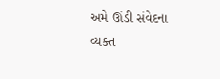અમે ઊંડી સંવેદના વ્યક્ત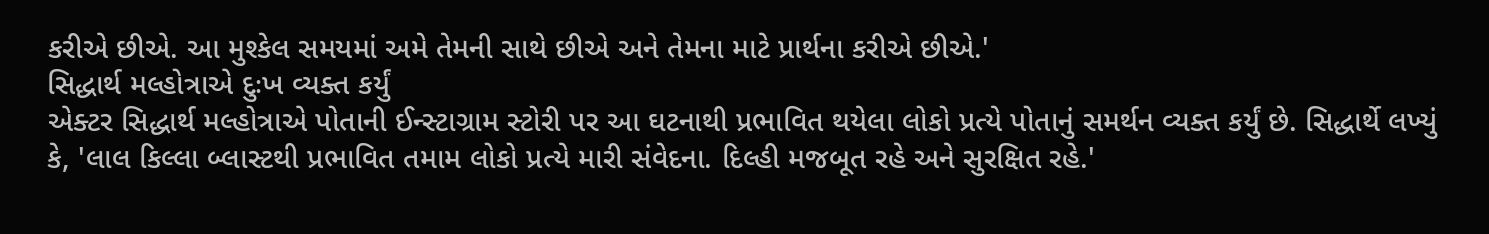કરીએ છીએ. આ મુશ્કેલ સમયમાં અમે તેમની સાથે છીએ અને તેમના માટે પ્રાર્થના કરીએ છીએ.'
સિદ્ધાર્થ મલ્હોત્રાએ દુઃખ વ્યક્ત કર્યું
એક્ટર સિદ્ધાર્થ મલ્હોત્રાએ પોતાની ઈન્સ્ટાગ્રામ સ્ટોરી પર આ ઘટનાથી પ્રભાવિત થયેલા લોકો પ્રત્યે પોતાનું સમર્થન વ્યક્ત કર્યું છે. સિદ્ધાર્થે લખ્યું કે, 'લાલ કિલ્લા બ્લાસ્ટથી પ્રભાવિત તમામ લોકો પ્રત્યે મારી સંવેદના. દિલ્હી મજબૂત રહે અને સુરક્ષિત રહે.'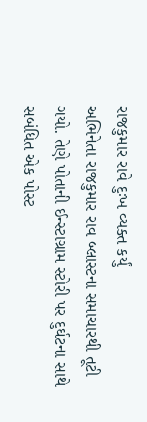રાજકુમાર રાવે દુઃખ વ્યક્ત કર્યું
અભિનેતા રાજકુમાર રાવ બ્લાસ્ટના સમાચારથી તૂટી ગયો. તેણે પોતાની ઈન્સ્ટાગ્રામ સ્ટોરી પર દુર્ઘટના સાથે સબંધિત એક પોસ્ટ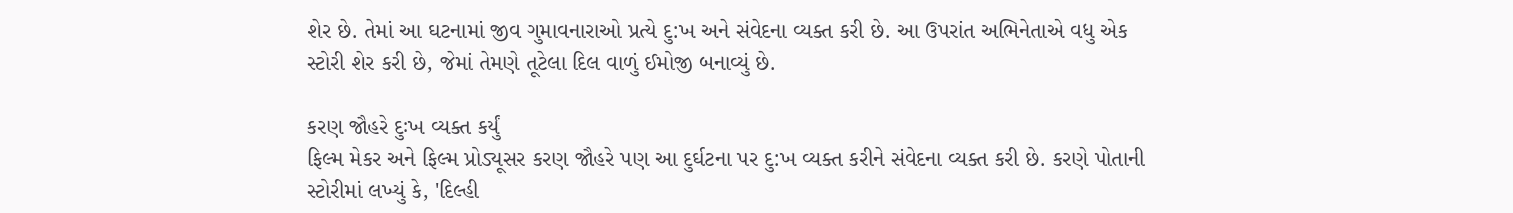શેર છે. તેમાં આ ઘટનામાં જીવ ગુમાવનારાઓ પ્રત્યે દુ:ખ અને સંવેદના વ્યક્ત કરી છે. આ ઉપરાંત અભિનેતાએ વધુ એક સ્ટોરી શેર કરી છે, જેમાં તેમણે તૂટેલા દિલ વાળું ઈમોજી બનાવ્યું છે.

કરણ જૌહરે દુઃખ વ્યક્ત કર્યું
ફિલ્મ મેકર અને ફિલ્મ પ્રોડ્યૂસર કરણ જૌહરે પણ આ દુર્ઘટના પર દુ:ખ વ્યક્ત કરીને સંવેદના વ્યક્ત કરી છે. કરણે પોતાની સ્ટોરીમાં લખ્યું કે, 'દિલ્હી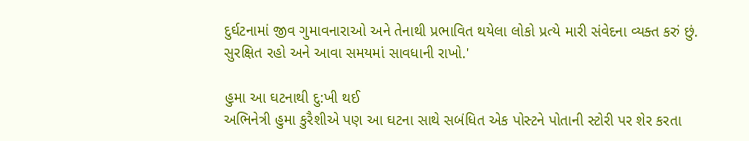દુર્ઘટનામાં જીવ ગુમાવનારાઓ અને તેનાથી પ્રભાવિત થયેલા લોકો પ્રત્યે મારી સંવેદના વ્યક્ત કરું છું. સુરક્ષિત રહો અને આવા સમયમાં સાવધાની રાખો.'

હુમા આ ઘટનાથી દુ:ખી થઈ
અભિનેત્રી હુમા કુરૈશીએ પણ આ ઘટના સાથે સબંધિત એક પોસ્ટને પોતાની સ્ટોરી પર શેર કરતા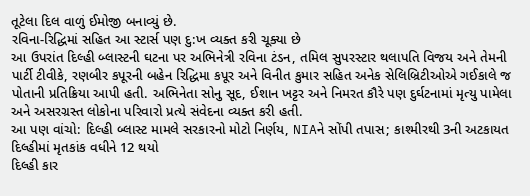તૂટેલા દિલ વાળું ઈમોજી બનાવ્યું છે.
રવિના-રિદ્ધિમાં સહિત આ સ્ટાર્સ પણ દુ:ખ વ્યક્ત કરી ચૂક્યા છે
આ ઉપરાંત દિલ્હી બ્લાસ્ટની ઘટના પર અભિનેત્રી રવિના ટંડન, તમિલ સુપરસ્ટાર થલાપતિ વિજય અને તેમની પાર્ટી ટીવીકે, રણબીર કપૂરની બહેન રિદ્ધિમા કપૂર અને વિનીત કુમાર સહિત અનેક સેલિબ્રિટીઓએ ગઈકાલે જ પોતાની પ્રતિક્રિયા આપી હતી. અભિનેતા સોનુ સૂદ, ઈશાન ખટ્ટર અને નિમરત કૌરે પણ દુર્ઘટનામાં મૃત્યુ પામેલા અને અસરગ્રસ્ત લોકોના પરિવારો પ્રત્યે સંવેદના વ્યક્ત કરી હતી.
આ પણ વાંચો: દિલ્હી બ્લાસ્ટ મામલે સરકારનો મોટો નિર્ણય, NIAને સોંપી તપાસ; કાશ્મીરથી 3ની અટકાયત
દિલ્હીમાં મૃતકાંક વધીને 12 થયો
દિલ્હી કાર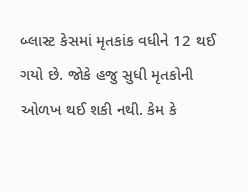બ્લાસ્ટ કેસમાં મૃતકાંક વધીને 12 થઈ ગયો છે. જોકે હજુ સુધી મૃતકોની ઓળખ થઈ શકી નથી. કેમ કે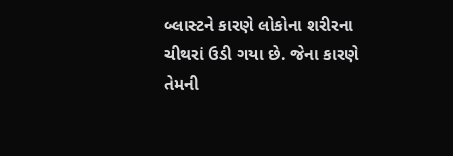બ્લાસ્ટને કારણે લોકોના શરીરના ચીથરાં ઉડી ગયા છે. જેના કારણે તેમની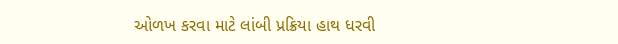ઓળખ કરવા માટે લાંબી પ્રક્રિયા હાથ ધરવી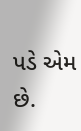પડે એમ છે.